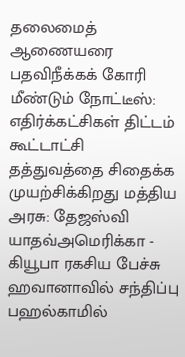தலைமைத் ஆணையரை பதவிநீக்கக் கோரி மீண்டும் நோட்டீஸ்: எதிர்க்கட்சிகள் திட்டம் கூட்டாட்சி தத்துவத்தை சிதைக்க முயற்சிக்கிறது மத்திய அரசு: தேஜஸ்வி யாதவ்அமெரிக்கா - கியூபா ரகசிய பேச்சு ஹவானாவில் சந்திப்பு பஹல்காமில்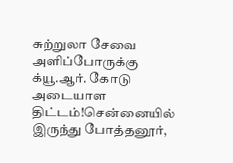சுற்றுலா சேவை அளிப்போருக்கு க்யூ.ஆர். கோடு அடையாள திட்டம்!சென்னையில் இருந்து போத்தனூர்,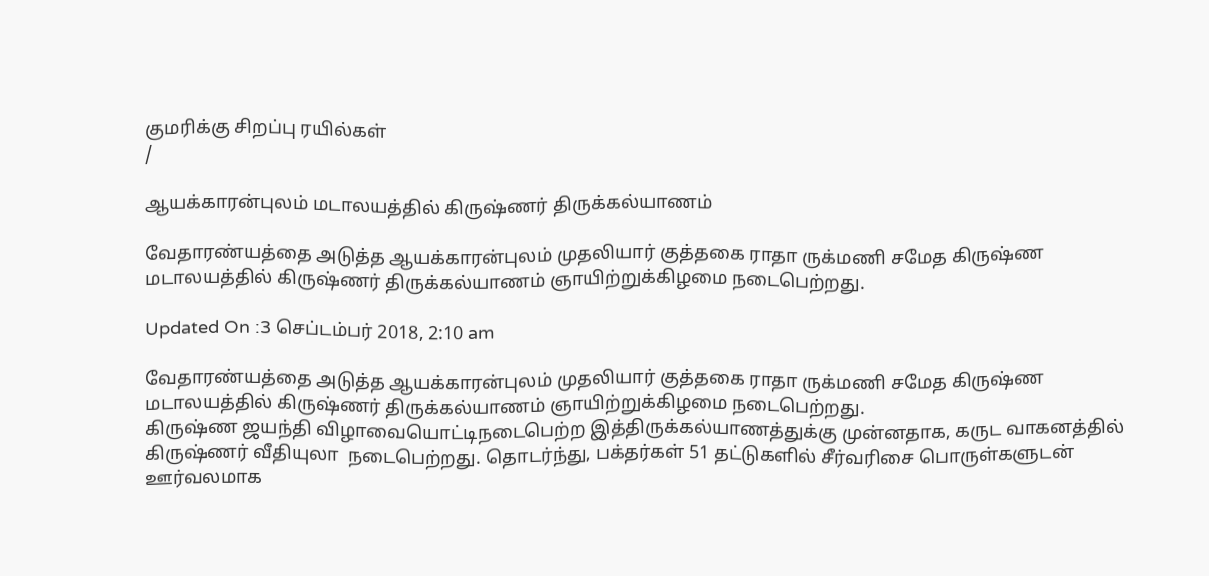குமரிக்கு சிறப்பு ரயில்கள்
/

ஆயக்காரன்புலம் மடாலயத்தில் கிருஷ்ணர் திருக்கல்யாணம்

வேதாரண்யத்தை அடுத்த ஆயக்காரன்புலம் முதலியார் குத்தகை ராதா ருக்மணி சமேத கிருஷ்ண மடாலயத்தில் கிருஷ்ணர் திருக்கல்யாணம் ஞாயிற்றுக்கிழமை நடைபெற்றது.

Updated On :3 செப்டம்பர் 2018, 2:10 am

வேதாரண்யத்தை அடுத்த ஆயக்காரன்புலம் முதலியார் குத்தகை ராதா ருக்மணி சமேத கிருஷ்ண மடாலயத்தில் கிருஷ்ணர் திருக்கல்யாணம் ஞாயிற்றுக்கிழமை நடைபெற்றது.
கிருஷ்ண ஜயந்தி விழாவையொட்டிநடைபெற்ற இத்திருக்கல்யாணத்துக்கு முன்னதாக, கருட வாகனத்தில் கிருஷ்ணர் வீதியுலா  நடைபெற்றது. தொடர்ந்து, பக்தர்கள் 51 தட்டுகளில் சீர்வரிசை பொருள்களுடன் ஊர்வலமாக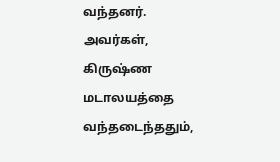வந்தனர். அவர்கள், கிருஷ்ண மடாலயத்தை வந்தடைந்ததும்,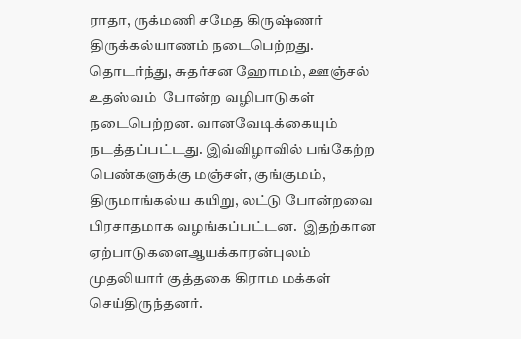ராதா, ருக்மணி சமேத கிருஷ்ணர் திருக்கல்யாணம் நடைபெற்றது. தொடர்ந்து, சுதர்சன ஹோமம், ஊஞ்சல் உதஸ்வம்  போன்ற வழிபாடுகள் நடைபெற்றன. வானவேடிக்கையும் நடத்தப்பட்டது. இவ்விழாவில் பங்கேற்ற பெண்களுக்கு மஞ்சள், குங்குமம், திருமாங்கல்ய கயிறு, லட்டு போன்றவை பிரசாதமாக வழங்கப்பட்டன.  இதற்கான ஏற்பாடுகளைஆயக்காரன்புலம் முதலியார் குத்தகை கிராம மக்கள் செய்திருந்தனர்.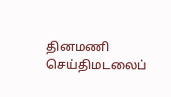தினமணி செய்திமடலைப்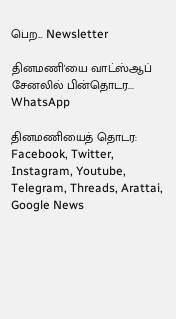பெற... Newsletter

தினமணி'யை வாட்ஸ்ஆப் சேனலில் பின்தொடர... WhatsApp

தினமணியைத் தொடர: Facebook, Twitter, Instagram, Youtube, Telegram, Threads, Arattai, Google News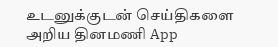உடனுக்குடன் செய்திகளை அறிய தினமணி App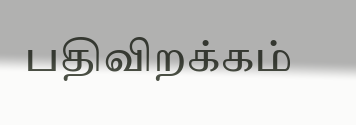பதிவிறக்கம்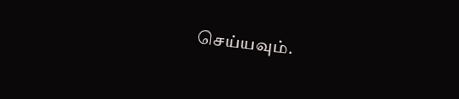செய்யவும்.